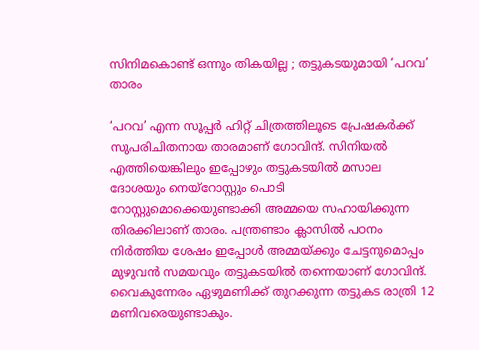സിനിമകൊണ്ട് ഒന്നും തികയില്ല ; തട്ടുകടയുമായി ‘പറവ’ താരം

‘പറവ’ എന്ന സൂപ്പർ ഹിറ്റ് ചിത്രത്തിലൂടെ പ്രേഷകർക്ക് സുപരിചിതനായ താരമാണ് ഗോവിന്ദ്. സിനിയൽ എത്തിയെങ്കിലും ഇപ്പോഴും തട്ടുകടയിൽ മസാല ദോശയും നെയ്റോസ്റ്റും പൊടി റോസ്റ്റുമൊക്കെയുണ്ടാക്കി അമ്മയെ സഹായിക്കുന്ന തിരക്കിലാണ് താരം. പന്ത്രണ്ടാം ക്ലാസിൽ പഠനം നിർത്തിയ ശേഷം ഇപ്പോൾ അമ്മയ്ക്കും ചേട്ടനുമൊപ്പം മുഴുവൻ സമയവും തട്ടുകടയിൽ തന്നെയാണ് ഗോവിന്ദ്. വൈകുന്നേരം ഏഴുമണിക്ക് തുറക്കുന്ന തട്ടുകട രാത്രി 12 മണിവരെയുണ്ടാകും.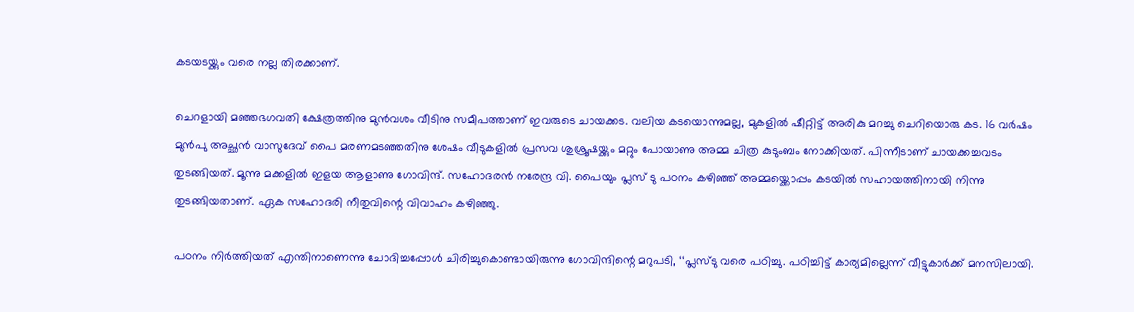കടയടയ്ക്കും വരെ നല്ല തിരക്കാണ്.

ചെറളായി മഞ്ഞഭഗവതി ക്ഷേത്രത്തിനു മുൻവശം വീടിനു സമീപത്താണ് ഇവരുടെ ചായക്കട. വലിയ കടയൊന്നുമല്ല, മുകളിൽ ഷീറ്റിട്ട് അരികു മറച്ചു ചെറിയൊരു കട. 16 വർഷം മുൻപു അച്ഛൻ വാസുദേവ് പൈ മരണമടഞ്ഞതിനു ശേഷം വീടുകളിൽ പ്രസവ ശുശ്രൂഷയ്ക്കും മറ്റും പോയാണു അമ്മ ചിത്ര കുടുംബം നോക്കിയത്. പിന്നീടാണ് ചായക്കച്ചവടം തുടങ്ങിയത്. മൂന്നു മക്കളിൽ ഇളയ ആളാണു ഗോവിന്ദ്. സഹോദരൻ നരേന്ദ്ര വി. പൈയും പ്ലസ് ടു പഠനം കഴിഞ്ഞ് അമ്മയ്ക്കൊപ്പം കടയിൽ സഹായത്തിനായി നിന്നു തുടങ്ങിയതാണ്. ഏക സഹോദരി നീതുവിന്റെ വിവാഹം കഴിഞ്ഞു.

പഠനം നിർത്തിയത് എന്തിനാണെന്നു ചോദിച്ചപ്പോൾ ചിരിച്ചുകൊണ്ടായിരുന്നു ഗോവിന്ദിന്റെ മറുപടി, ‘‘പ്ലസ്ടു വരെ പഠിച്ചു. പഠിച്ചിട്ട് കാര്യമില്ലെന്ന് വീട്ടുകാർക്ക് മനസിലായി.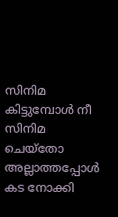സിനിമ കിട്ടുമ്പോൾ നീ സിനിമ ചെയ്തോ അല്ലാത്തപ്പോൾ കട നോക്കി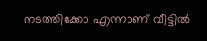നടത്തിക്കോ എന്നാണ് വീട്ടിൽ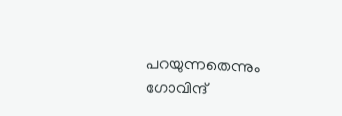പറയുന്നതെന്നും ഗോവിന്ദ്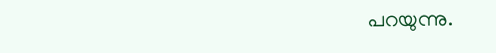പറയുന്നു.